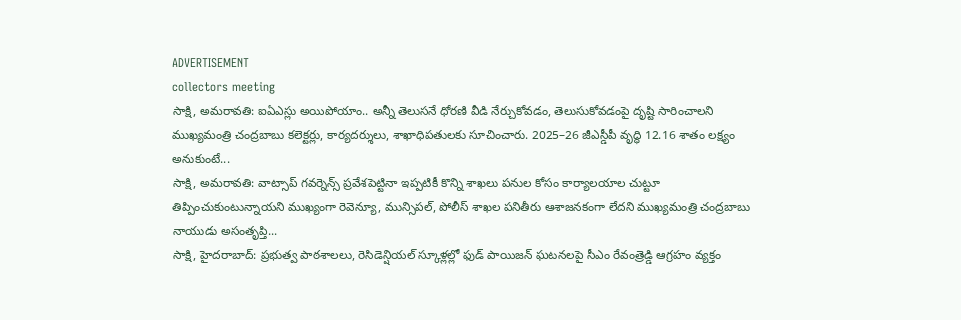ADVERTISEMENT
collectors meeting
సాక్షి, అమరావతి: ఐఏఎస్లు అయిపోయాం.. అన్నీ తెలుసనే ధోరణి వీడి నేర్చుకోవడం, తెలుసుకోవడంపై దృష్టి సారించాలని ముఖ్యమంత్రి చంద్రబాబు కలెక్టర్లు, కార్యదర్శులు, శాఖాధిపతులకు సూచించారు. 2025–26 జీఎస్డీపీ వృద్ధి 12.16 శాతం లక్ష్యం అనుకుంటే...
సాక్షి, అమరావతి: వాట్సాప్ గవర్నెన్స్ ప్రవేశపెట్టినా ఇప్పటికీ కొన్ని శాఖలు పనుల కోసం కార్యాలయాల చుట్టూ తిప్పించుకుంటున్నాయని ముఖ్యంగా రెవెన్యూ, మున్సిపల్, పోలీస్ శాఖల పనితీరు ఆశాజనకంగా లేదని ముఖ్యమంత్రి చంద్రబాబు నాయుడు అసంతృప్తి...
సాక్షి, హైదరాబాద్: ప్రభుత్వ పాఠశాలలు, రెసిడెన్షియల్ స్కూళ్లల్లో ఫుడ్ పాయిజన్ ఘటనలపై సీఎం రేవంత్రెడ్డి ఆగ్రహం వ్యక్తం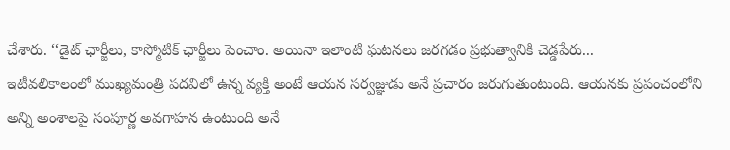చేశారు. ‘‘డైట్ ఛార్జీలు, కాస్మోటిక్ ఛార్జీలు పెంచాం. అయినా ఇలాంటి ఘటనలు జరగడం ప్రభుత్వానికి చెడ్డపేరు...
ఇటీవలికాలంలో ముఖ్యమంత్రి పదవిలో ఉన్న వ్యక్తి అంటే ఆయన సర్వజ్ఞుడు అనే ప్రచారం జరుగుతుంటుంది. ఆయనకు ప్రపంచంలోని అన్ని అంశాలపై సంపూర్ణ అవగాహన ఉంటుంది అనే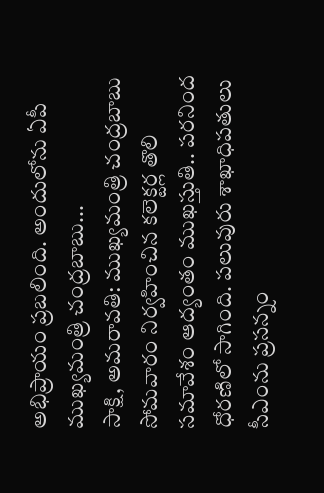అభిప్రాయం ప్రబలింది. అందులోను ఏపీ ముఖ్యమంత్రి చంద్రబాబు...
సాక్షి, అమరావతి: ముఖ్యమంత్రి చంద్రబాబు సోమవారం నిర్వహించిన కలెక్టర్ల తొలి సమావేశం ఆద్యంతం ముఖస్తుతి.. పరనింద ధోరణిలో సాగింది. పలువురు శాఖాధిపతులు సీఎంను ప్రసన్నం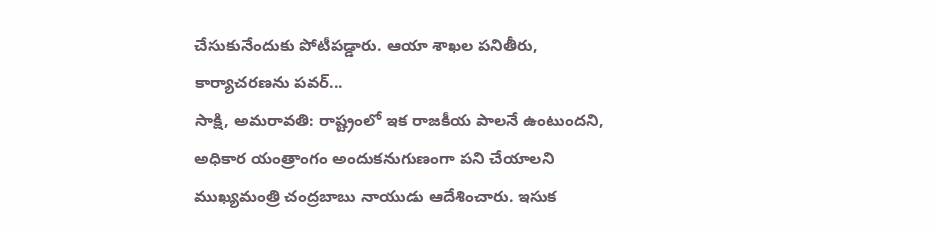చేసుకునేందుకు పోటీపడ్డారు. ఆయా శాఖల పనితీరు, కార్యాచరణను పవర్...
సాక్షి, అమరావతి: రాష్ట్రంలో ఇక రాజకీయ పాలనే ఉంటుందని, అధికార యంత్రాంగం అందుకనుగుణంగా పని చేయాలని ముఖ్యమంత్రి చంద్రబాబు నాయుడు ఆదేశించారు. ఇసుక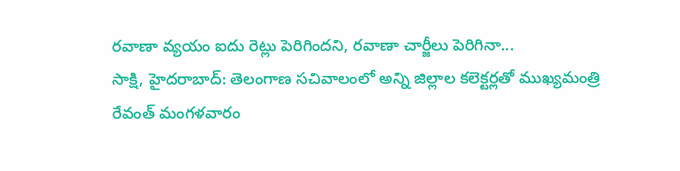రవాణా వ్యయం ఐదు రెట్లు పెరిగిందని, రవాణా చార్జీలు పెరిగినా...
సాక్షి, హైదరాబాద్: తెలంగాణ సచివాలంలో అన్ని జిల్లాల కలెక్టర్లతో ముఖ్యమంత్రి రేవంత్ మంగళవారం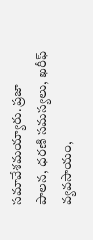సమావేశమయ్యారు. ప్రజా పాలన, ధరణి సమస్యలు, ఖరీఫ్ వ్యవసాయం,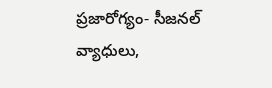ప్రజారోగ్యం- సీజనల్ వ్యాధులు,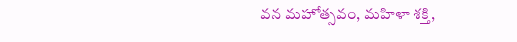వన మహోత్సవం, మహిళా శక్తి,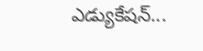ఎడ్యుకేషన్...